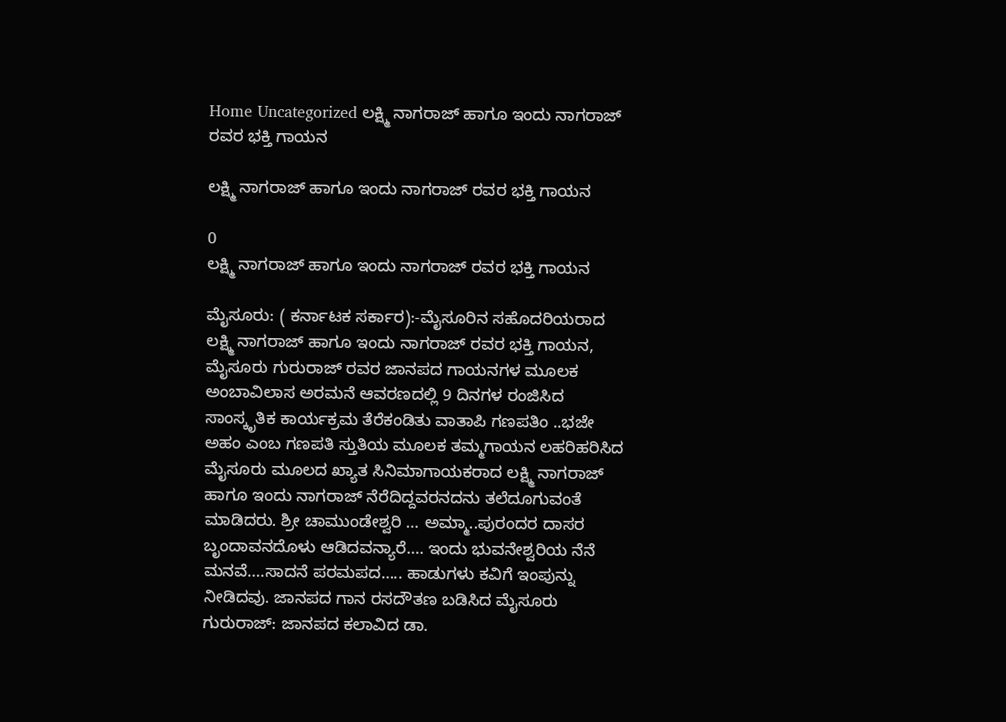Home Uncategorized ಲಕ್ಷ್ಮಿ ನಾಗರಾಜ್ ಹಾಗೂ ಇಂದು ನಾಗರಾಜ್ ರವರ ಭಕ್ತಿ ಗಾಯನ

ಲಕ್ಷ್ಮಿ ನಾಗರಾಜ್ ಹಾಗೂ ಇಂದು ನಾಗರಾಜ್ ರವರ ಭಕ್ತಿ ಗಾಯನ

0
ಲಕ್ಷ್ಮಿ ನಾಗರಾಜ್ ಹಾಗೂ ಇಂದು ನಾಗರಾಜ್ ರವರ ಭಕ್ತಿ ಗಾಯನ

ಮೈಸೂರು: ( ಕರ್ನಾಟಕ ಸರ್ಕಾರ):-ಮೈಸೂರಿನ ಸಹೊದರಿಯರಾದ ಲಕ್ಷ್ಮಿ ನಾಗರಾಜ್ ಹಾಗೂ ಇಂದು ನಾಗರಾಜ್ ರವರ ಭಕ್ತಿ ಗಾಯನ, ಮೈಸೂರು ಗುರುರಾಜ್ ರವರ ಜಾನಪದ ಗಾಯನಗಳ ಮೂಲಕ ಅಂಬಾವಿಲಾಸ ಅರಮನೆ ಆವರಣದಲ್ಲಿ 9 ದಿನಗಳ ರಂಜಿಸಿದ ಸಾಂಸ್ಕೃತಿಕ ಕಾರ್ಯಕ್ರಮ ತೆರೆಕಂಡಿತು ವಾತಾಪಿ ಗಣಪತಿಂ ..ಭಜೇ ಅಹಂ ಎಂಬ ಗಣಪತಿ ಸ್ತುತಿಯ ಮೂಲಕ ತಮ್ಮಗಾಯನ ಲಹರಿಹರಿಸಿದ ಮೈಸೂರು ಮೂಲದ ಖ್ಯಾತ ಸಿನಿಮಾಗಾಯಕರಾದ ಲಕ್ಷ್ಮಿ ನಾಗರಾಜ್ ಹಾಗೂ ಇಂದು ನಾಗರಾಜ್ ನೆರೆದಿದ್ದವರನದನು ತಲೆದೂಗುವಂತೆ ಮಾಡಿದರು. ಶ್ರೀ ಚಾಮುಂಡೇಶ್ವರಿ … ಅಮ್ಮಾ..ಪುರಂದರ ದಾಸರ ಬೃಂದಾವನದೊಳು ಆಡಿದವನ್ಯಾರೆ…. ಇಂದು ಭುವನೇಶ್ವರಿಯ ನೆನೆ ಮನವೆ….ಸಾದನೆ ಪರಮಪದ….. ಹಾಡುಗಳು ಕವಿಗೆ ಇಂಪುನ್ನು ನೀಡಿದವು. ಜಾನಪದ ಗಾನ ರಸದೌತಣ ಬಡಿಸಿದ ಮೈಸೂರು ಗುರುರಾಜ್: ಜಾನಪದ ಕಲಾವಿದ ಡಾ.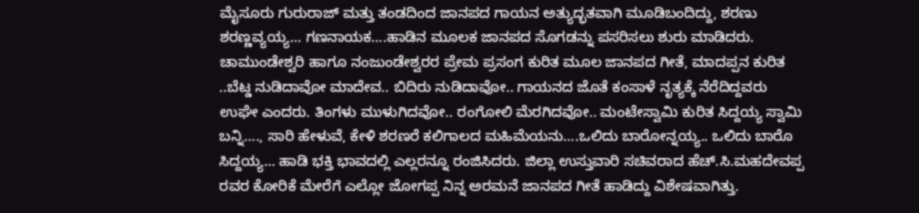ಮೈಸೂರು ಗುರುರಾಜ್ ಮತ್ತು ತಂಡದಿಂದ ಜಾನಪದ ಗಾಯನ ಅತ್ಯುದ್ಭತವಾಗಿ ಮೂಡಿಬಂದಿದ್ದು, ಶರಣು ಶರಣ್ಣವ್ಯಯ್ಯ… ಗಣನಾಯಕ….ಹಾಡಿನ ಮೂಲಕ ಜಾನಪದ ಸೊಗಡನ್ನು ಪಸರಿಸಲು ಶುರು ಮಾಡಿದರು. ಚಾಮುಂಡೇಶ್ವರಿ ಹಾಗೂ ನಂಜುಂಡೇಶ್ವರರ ಪ್ರೇಮ ಪ್ರಸಂಗ ಕುರಿತ ಮೂಲ ಜಾನಪದ ಗೀತೆ, ಮಾದಪ್ಪನ ಕುರಿತ ..ಬೆಟ್ಡ ನುಡಿದಾವೋ ಮಾದೇವ.. ಬಿದಿರು ನುಡಿದಾವೋ.. ಗಾಯನದ ಜೊತೆ ಕಂಸಾಳೆ ನೃತ್ಯಕ್ಕೆ ನೆರೆದಿದ್ದವರು ಉಘೇ ಎಂದರು. ತಿಂಗಳು ಮುಳುಗಿದವೋ.. ರಂಗೋಲಿ ಮೆರಗಿದವೋ.. ಮಂಟೇಸ್ವಾಮಿ ಕುರಿತ ಸಿದ್ದಯ್ಯ ಸ್ವಾಮಿ ಬನ್ನಿ…., ಸಾರಿ ಹೇಳುವೆ, ಕೇಳಿ ಶರಣರೆ ಕಲಿಗಾಲದ ಮಹಿಮೆಯನು….ಒಲಿದು ಬಾರೋನ್ನಯ್ಯ.. ಒಲಿದು ಬಾರೊ ಸಿದ್ದಯ್ಯ… ಹಾಡಿ ಭಕ್ತಿ ಭಾವದಲ್ಲಿ ಎಲ್ಲರನ್ನೂ ರಂಜಿಸಿದರು. ಜಿಲ್ಲಾ ಉಸ್ತುವಾರಿ ಸಚಿವರಾದ ಹೆಚ್.ಸಿ.ಮಹದೇವಪ್ಪ ರವರ ಕೋರಿಕೆ ಮೇರೆಗೆ ಎಲ್ಲೋ ಜೋಗಪ್ಪ ನಿನ್ನ ಅರಮನೆ ಜಾನಪದ ಗೀತೆ ಹಾಡಿದ್ದು ವಿಶೇಷವಾಗಿತ್ತು.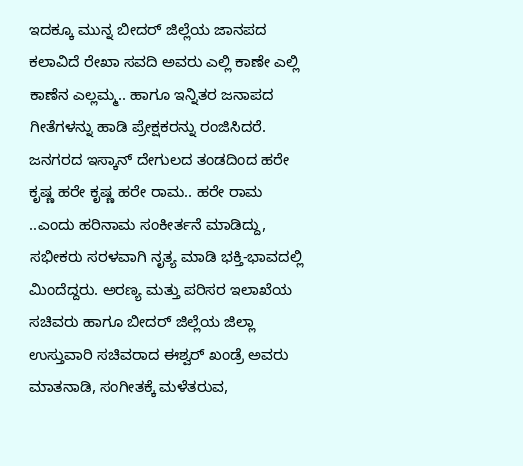ಇದಕ್ಕೂ ಮುನ್ನ ಬೀದರ್ ಜಿಲ್ಲೆಯ ಜಾನಪದ ಕಲಾವಿದೆ ರೇಖಾ ಸವದಿ ಅವರು ಎಲ್ಲಿ ಕಾಣೇ ಎಲ್ಲಿ ಕಾಣೆನ ಎಲ್ಲಮ್ಮ.. ಹಾಗೂ ಇನ್ನಿತರ ಜನಾಪದ ಗೀತೆಗಳನ್ನು ಹಾಡಿ ಪ್ರೇಕ್ಷಕರನ್ನು ರಂಜಿಸಿದರೆ. ಜನಗರದ ಇಸ್ಕಾನ್ ದೇಗುಲದ ತಂಡದಿಂದ ಹರೇ ಕೃಷ್ಣ ಹರೇ ಕೃಷ್ಣ ಹರೇ ರಾಮ.. ಹರೇ ರಾಮ ..ಎಂದು ಹರಿನಾಮ ಸಂಕೀರ್ತನೆ ಮಾಡಿದ್ದು, ಸಭೀಕರು ಸರಳವಾಗಿ ನೃತ್ಯ ಮಾಡಿ ಭಕ್ತಿ-ಭಾವದಲ್ಲಿ ಮಿಂದೆದ್ದರು. ಅರಣ್ಯ ಮತ್ತು ಪರಿಸರ ಇಲಾಖೆಯ ಸಚಿವರು ಹಾಗೂ ಬೀದರ್ ಜಿಲ್ಲೆಯ ಜಿಲ್ಲಾ ಉಸ್ತುವಾರಿ ಸಚಿವರಾದ ಈಶ್ವರ್ ಖಂಡ್ರೆ ಅವರು ಮಾತನಾಡಿ, ಸಂಗೀತಕ್ಕೆ ಮಳೆತರುವ,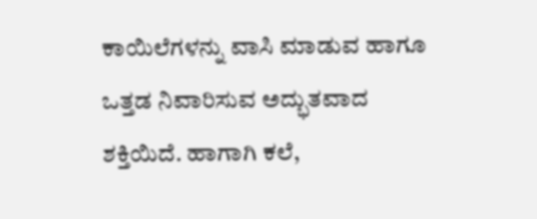ಕಾಯಿಲೆಗಳನ್ನು ವಾಸಿ ಮಾಡುವ ಹಾಗೂ ಒತ್ತಡ ನಿವಾರಿಸುವ ಅದ್ಭುತವಾದ ಶಕ್ತಿಯಿದೆ. ಹಾಗಾಗಿ ಕಲೆ,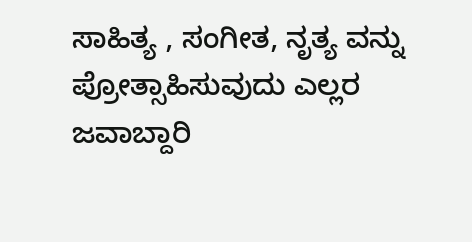ಸಾಹಿತ್ಯ , ಸಂಗೀತ, ನೃತ್ಯ ವನ್ನು ಪ್ರೋತ್ಸಾಹಿಸುವುದು ಎಲ್ಲರ ಜವಾಬ್ದಾರಿ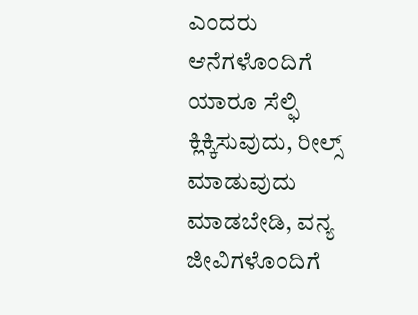ಎಂದರು ಆನೆಗಳೊಂದಿಗೆ ಯಾರೂ ಸೆಲ್ಫಿ ಕ್ಲಿಕ್ಕಿಸುವುದು, ರೀಲ್ಸ್ ಮಾಡುವುದು ಮಾಡಬೇಡಿ, ವನ್ಯ ಜೀವಿಗಳೊಂದಿಗೆ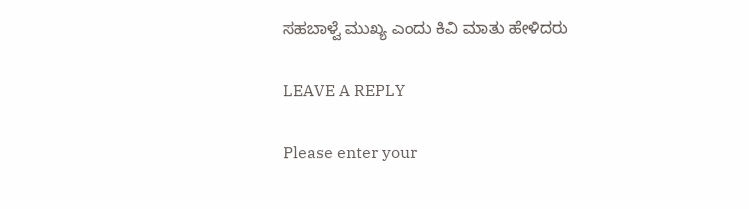ಸಹಬಾಳ್ವೆ ಮುಖ್ಯ ಎಂದು ಕಿವಿ ಮಾತು ಹೇಳಿದರು

LEAVE A REPLY

Please enter your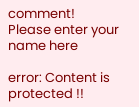comment!
Please enter your name here

error: Content is protected !!